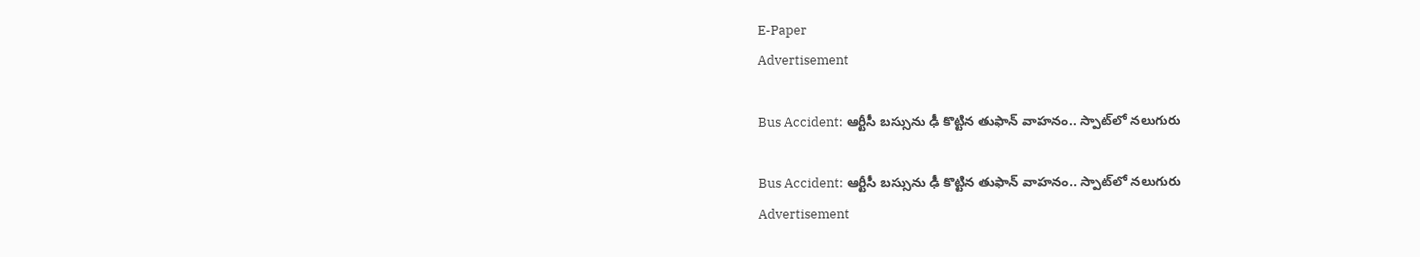E-Paper
Advertisement

Bus Accident: ఆర్టీసీ బస్సును ఢీ కొట్టిన తుఫాన్ వాహనం.. స్పాట్‌లో నలుగురు

Bus Accident: ఆర్టీసీ బస్సును ఢీ కొట్టిన తుఫాన్ వాహనం.. స్పాట్‌లో నలుగురు
Advertisement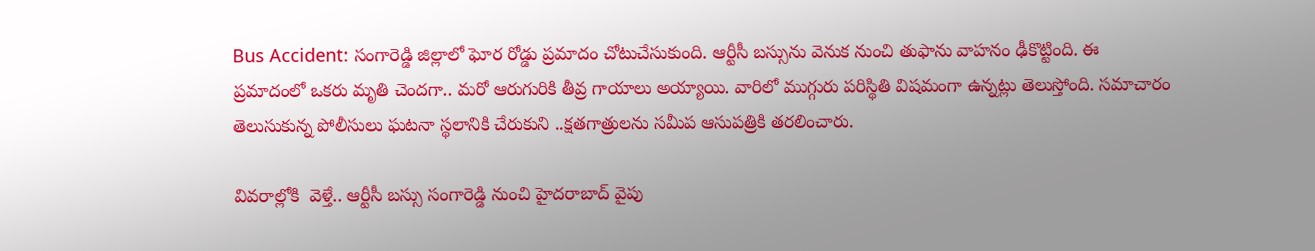Bus Accident: సంగారెడ్డి జిల్లాలో ఘోర రోడ్డు ప్రమాదం చోటుచేసుకుంది. ఆర్టీసీ బస్సును వెనుక నుంచి తుఫాను వాహనం ఢీకొట్టింది. ఈ ప్రమాదంలో ఒకరు మృతి చెందగా.. మరో ఆరుగురికి తీవ్ర గాయాలు అయ్యాయి. వారిలో ముగ్గురు పరిస్థితి విషమంగా ఉన్నట్లు తెలుస్తోంది. సమాచారం తెలుసుకున్న పోలీసులు ఘటనా స్థలానికి చేరుకుని ..క్షతగాత్రులను సమీప ఆసుపత్రికి తరలించారు.

వివరాల్లోకి  వెళ్తే.. ఆర్టీసీ బస్సు సంగారెడ్డి నుంచి హైదరాబాద్ వైపు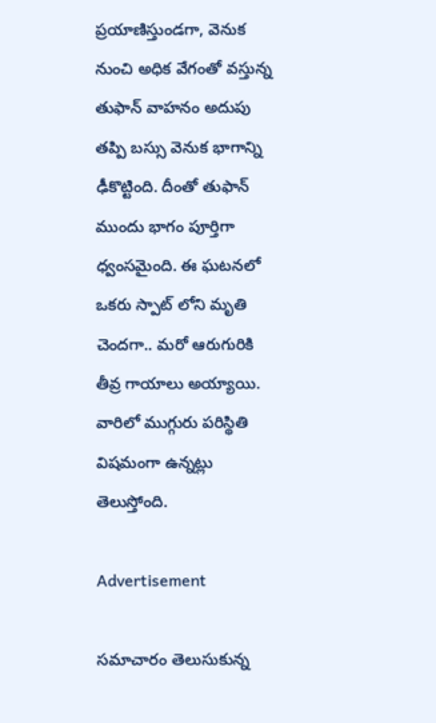ప్రయాణిస్తుండగా, వెనుక నుంచి అధిక వేగంతో వస్తున్న తుఫాన్ వాహనం అదుపు తప్పి బస్సు వెనుక భాగాన్ని ఢీకొట్టింది. దీంతో తుఫాన్ ముందు భాగం పూర్తిగా ధ్వంసమైంది. ఈ ఘటనలో ఒకరు స్పాట్ లోని మృతి చెందగా.. మరో ఆరుగురికి తీవ్ర గాయాలు అయ్యాయి. వారిలో ముగ్గురు పరిస్థితి విషమంగా ఉన్నట్లు తెలుస్తోంది.

Advertisement

సమాచారం తెలుసుకున్న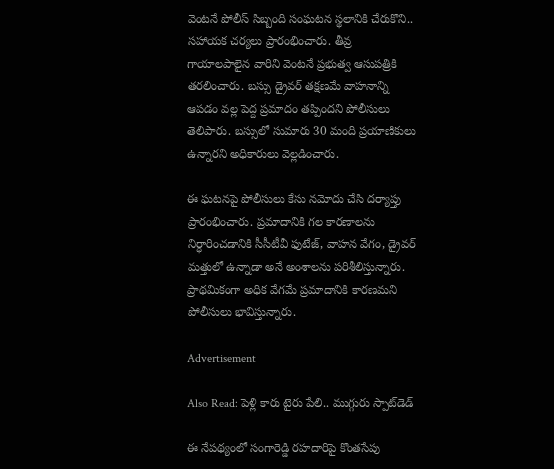వెంటనే పోలీస్ సిబ్బంది సంఘటన స్థలానికి చేరుకొని.. సహాయక చర్యలు ప్రారంభించారు. తీవ్ర గాయాలపాలైన వారిని వెంటనే ప్రభుత్వ ఆసుపత్రికి తరలించారు. బస్సు డ్రైవర్ తక్షణమే వాహనాన్ని ఆపడం వల్ల పెద్ద ప్రమాదం తప్పిందని పోలీసులు తెలిపారు. బస్సులో సుమారు 30 మంది ప్రయాణికులు ఉన్నారని అధికారులు వెల్లడించారు.

ఈ ఘటనపై పోలీసులు కేసు నమోదు చేసి దర్యాప్తు ప్రారంభించారు. ప్రమాదానికి గల కారణాలను నిర్ధారించడానికి సీసీటీవీ ఫుటేజ్, వాహన వేగం, డ్రైవర్ మత్తులో ఉన్నాడా అనే అంశాలను పరిశీలిస్తున్నారు. ప్రాథమికంగా అధిక వేగమే ప్రమాదానికి కారణమని పోలీసులు భావిస్తున్నారు.

Advertisement

Also Read: పెళ్లి కారు టైరు పేలి‌.. ముగ్గురు స్పాట్‌డెడ్‌

ఈ నేపథ్యంలో సంగారెడ్డి రహదారిపై కొంతసేపు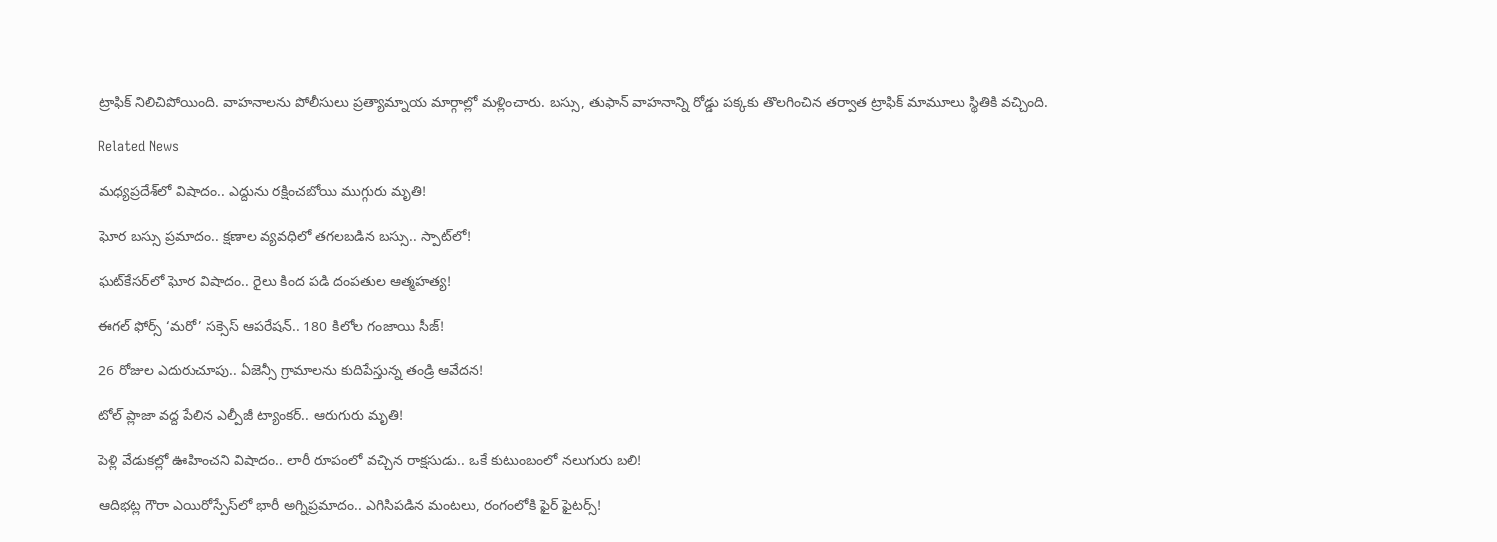ట్రాఫిక్ నిలిచిపోయింది. వాహనాలను పోలీసులు ప్రత్యామ్నాయ మార్గాల్లో మళ్లించారు. బస్సు, తుఫాన్ వాహనాన్ని రోడ్డు పక్కకు తొలగించిన తర్వాత ట్రాఫిక్ మామూలు స్థితికి వచ్చింది.

Related News

మధ్యప్రదేశ్‌లో విషాదం.. ఎద్దును రక్షించబోయి ముగ్గురు మృతి!

ఘోర బస్సు ప్రమాదం.. క్షణాల వ్యవధిలో తగలబడిన బస్సు.. స్పాట్‌లో!

ఘట్‌కేసర్‌లో ఘోర విషాదం.. రైలు కింద పడి దంపతుల ఆత్మహత్య!

ఈగల్ ఫోర్స్ ‘మరో’ సక్సెస్ ఆపరేషన్.. 180 కిలోల గంజాయి సీజ్!

26 రోజుల ఎదురుచూపు.. ఏజెన్సీ గ్రామాలను కుదిపేస్తున్న తండ్రి ఆవేదన!

టోల్ ప్లాజా వద్ద పేలిన ఎల్పీజీ ట్యాంకర్.. ఆరుగురు మృతి!

పెళ్లి వేడుకల్లో ఊహించని విషాదం.. లారీ రూపంలో వచ్చిన రాక్షసుడు.. ఒకే కుటుంబంలో నలుగురు బలి!

ఆదిభట్ల గౌరా ఎయిరోస్పేస్‌లో భారీ అగ్నిప్రమాదం.. ఎగిసిపడిన మంటలు, రంగంలోకి ఫైర్ ఫైటర్స్!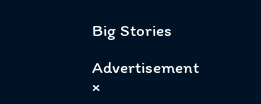Big Stories

Advertisement
×